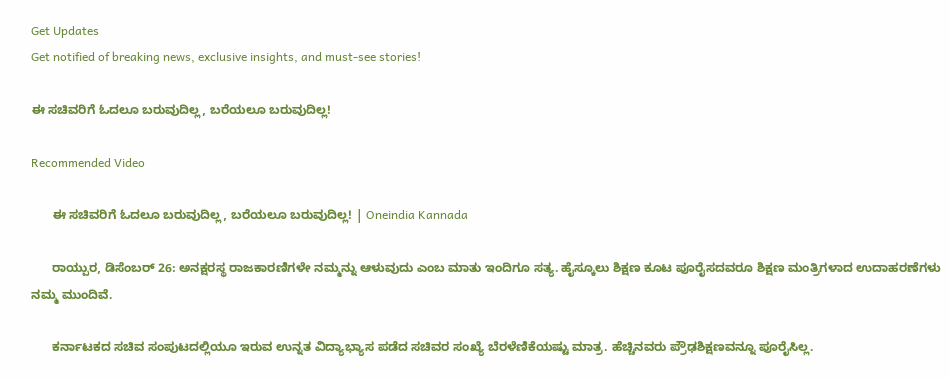Get Updates
Get notified of breaking news, exclusive insights, and must-see stories!

ಈ ಸಚಿವರಿಗೆ ಓದಲೂ ಬರುವುದಿಲ್ಲ, ಬರೆಯಲೂ ಬರುವುದಿಲ್ಲ!

Recommended Video

      ಈ ಸಚಿವರಿಗೆ ಓದಲೂ ಬರುವುದಿಲ್ಲ, ಬರೆಯಲೂ ಬರುವುದಿಲ್ಲ! | Oneindia Kannada

      ರಾಯ್ಪುರ, ಡಿಸೆಂಬರ್ 26: ಅನಕ್ಷರಸ್ಥ ರಾಜಕಾರಣಿಗಳೇ ನಮ್ಮನ್ನು ಆಳುವುದು ಎಂಬ ಮಾತು ಇಂದಿಗೂ ಸತ್ಯ. ಹೈಸ್ಕೂಲು ಶಿಕ್ಷಣ ಕೂಟ ಪೂರೈಸದವರೂ ಶಿಕ್ಷಣ ಮಂತ್ರಿಗಳಾದ ಉದಾಹರಣೆಗಳು ನಮ್ಮ ಮುಂದಿವೆ.

      ಕರ್ನಾಟಕದ ಸಚಿವ ಸಂಪುಟದಲ್ಲಿಯೂ ಇರುವ ಉನ್ನತ ವಿದ್ಯಾಭ್ಯಾಸ ಪಡೆದ ಸಚಿವರ ಸಂಖ್ಯೆ ಬೆರಳೆಣಿಕೆಯಷ್ಟು ಮಾತ್ರ. ಹೆಚ್ಚಿನವರು ಪ್ರೌಢಶಿಕ್ಷಣವನ್ನೂ ಪೂರೈಸಿಲ್ಲ.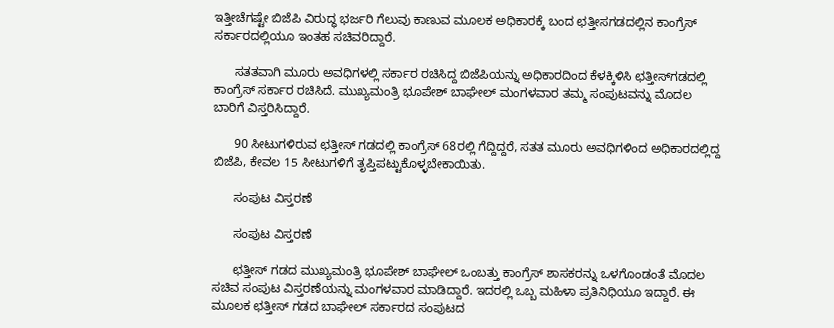ಇತ್ತೀಚೆಗಷ್ಟೇ ಬಿಜೆಪಿ ವಿರುದ್ಧ ಭರ್ಜರಿ ಗೆಲುವು ಕಾಣುವ ಮೂಲಕ ಅಧಿಕಾರಕ್ಕೆ ಬಂದ ಛತ್ತೀಸಗಡದಲ್ಲಿನ ಕಾಂಗ್ರೆಸ್ ಸರ್ಕಾರದಲ್ಲಿಯೂ ಇಂತಹ ಸಚಿವರಿದ್ದಾರೆ.

      ಸತತವಾಗಿ ಮೂರು ಅವಧಿಗಳಲ್ಲಿ ಸರ್ಕಾರ ರಚಿಸಿದ್ದ ಬಿಜೆಪಿಯನ್ನು ಅಧಿಕಾರದಿಂದ ಕೆಳಕ್ಕಿಳಿಸಿ ಛತ್ತೀಸ್‌ಗಡದಲ್ಲಿ ಕಾಂಗ್ರೆಸ್ ಸರ್ಕಾರ ರಚಿಸಿದೆ. ಮುಖ್ಯಮಂತ್ರಿ ಭೂಪೇಶ್ ಬಾಘೇಲ್ ಮಂಗಳವಾರ ತಮ್ಮ ಸಂಪುಟವನ್ನು ಮೊದಲ ಬಾರಿಗೆ ವಿಸ್ತರಿಸಿದ್ದಾರೆ.

      90 ಸೀಟುಗಳಿರುವ ಛತ್ತೀಸ್ ಗಡದಲ್ಲಿ ಕಾಂಗ್ರೆಸ್ 68ರಲ್ಲಿ ಗೆದ್ದಿದ್ದರೆ, ಸತತ ಮೂರು ಅವಧಿಗಳಿಂದ ಅಧಿಕಾರದಲ್ಲಿದ್ದ ಬಿಜೆಪಿ, ಕೇವಲ 15 ಸೀಟುಗಳಿಗೆ ತೃಪ್ತಿಪಟ್ಟುಕೊಳ್ಳಬೇಕಾಯಿತು.

      ಸಂಪುಟ ವಿಸ್ತರಣೆ

      ಸಂಪುಟ ವಿಸ್ತರಣೆ

      ಛತ್ತೀಸ್ ಗಡದ ಮುಖ್ಯಮಂತ್ರಿ ಭೂಪೇಶ್ ಬಾಘೇಲ್ ಒಂಬತ್ತು ಕಾಂಗ್ರೆಸ್ ಶಾಸಕರನ್ನು ಒಳಗೊಂಡಂತೆ ಮೊದಲ ಸಚಿವ ಸಂಪುಟ ವಿಸ್ತರಣೆಯನ್ನು ಮಂಗಳವಾರ ಮಾಡಿದ್ದಾರೆ. ಇದರಲ್ಲಿ ಒಬ್ಬ ಮಹಿಳಾ ಪ್ರತಿನಿಧಿಯೂ ಇದ್ದಾರೆ. ಈ ಮೂಲಕ ಛತ್ತೀಸ್ ಗಡದ ಬಾಘೇಲ್ ಸರ್ಕಾರದ ಸಂಪುಟದ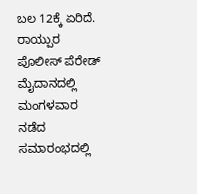ಬಲ 12ಕ್ಕೆ ಏರಿದೆ. ರಾಯ್ಪುರ ಪೊಲೀಸ್ ಪೆರೇಡ್ ಮೈದಾನದಲ್ಲಿ ಮಂಗಳವಾರ ನಡೆದ ಸಮಾರಂಭದಲ್ಲಿ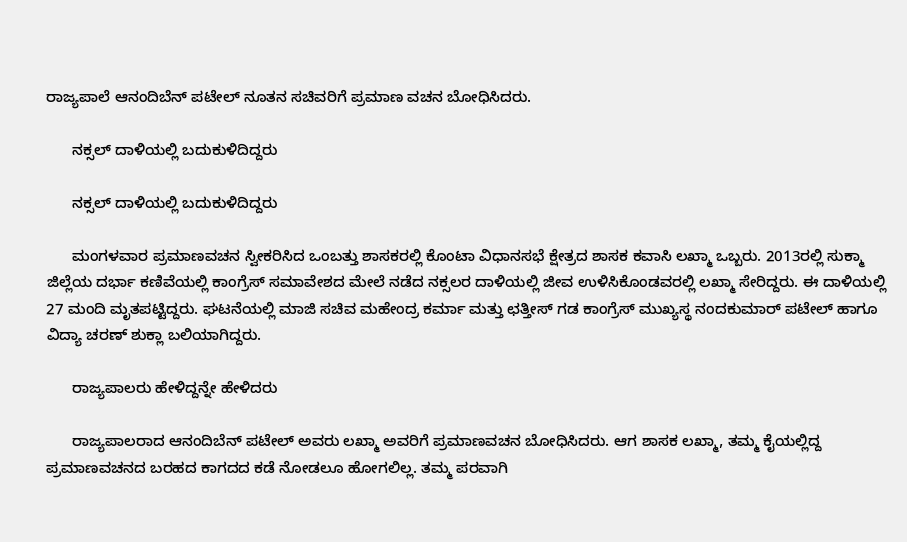ರಾಜ್ಯಪಾಲೆ ಆನಂದಿಬೆನ್ ಪಟೇಲ್ ನೂತನ ಸಚಿವರಿಗೆ ಪ್ರಮಾಣ ವಚನ ಬೋಧಿಸಿದರು.

      ನಕ್ಸಲ್ ದಾಳಿಯಲ್ಲಿ ಬದುಕುಳಿದಿದ್ದರು

      ನಕ್ಸಲ್ ದಾಳಿಯಲ್ಲಿ ಬದುಕುಳಿದಿದ್ದರು

      ಮಂಗಳವಾರ ಪ್ರಮಾಣವಚನ ಸ್ವೀಕರಿಸಿದ ಒಂಬತ್ತು ಶಾಸಕರಲ್ಲಿ ಕೊಂಟಾ ವಿಧಾನಸಭೆ ಕ್ಷೇತ್ರದ ಶಾಸಕ ಕವಾಸಿ ಲಖ್ಮಾ ಒಬ್ಬರು. 2013ರಲ್ಲಿ ಸುಕ್ಮಾ ಜಿಲ್ಲೆಯ ದರ್ಭಾ ಕಣಿವೆಯಲ್ಲಿ ಕಾಂಗ್ರೆಸ್ ಸಮಾವೇಶದ ಮೇಲೆ ನಡೆದ ನಕ್ಸಲರ ದಾಳಿಯಲ್ಲಿ ಜೀವ ಉಳಿಸಿಕೊಂಡವರಲ್ಲಿ ಲಖ್ಮಾ ಸೇರಿದ್ದರು. ಈ ದಾಳಿಯಲ್ಲಿ 27 ಮಂದಿ ಮೃತಪಟ್ಟಿದ್ದರು. ಘಟನೆಯಲ್ಲಿ ಮಾಜಿ ಸಚಿವ ಮಹೇಂದ್ರ ಕರ್ಮಾ ಮತ್ತು ಛತ್ತೀಸ್ ಗಡ ಕಾಂಗ್ರೆಸ್ ಮುಖ್ಯಸ್ಥ ನಂದಕುಮಾರ್ ಪಟೇಲ್ ಹಾಗೂ ವಿದ್ಯಾ ಚರಣ್ ಶುಕ್ಲಾ ಬಲಿಯಾಗಿದ್ದರು.

      ರಾಜ್ಯಪಾಲರು ಹೇಳಿದ್ದನ್ನೇ ಹೇಳಿದರು

      ರಾಜ್ಯಪಾಲರಾದ ಆನಂದಿಬೆನ್ ಪಟೇಲ್ ಅವರು ಲಖ್ಮಾ ಅವರಿಗೆ ಪ್ರಮಾಣವಚನ ಬೋಧಿಸಿದರು. ಆಗ ಶಾಸಕ ಲಖ್ಮಾ, ತಮ್ಮ ಕೈಯಲ್ಲಿದ್ದ ಪ್ರಮಾಣವಚನದ ಬರಹದ ಕಾಗದದ ಕಡೆ ನೋಡಲೂ ಹೋಗಲಿಲ್ಲ. ತಮ್ಮ ಪರವಾಗಿ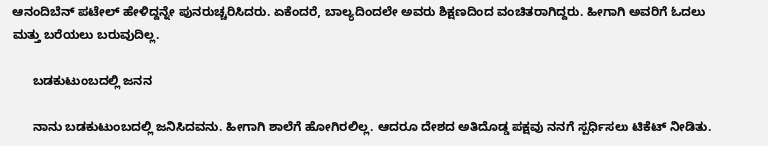ಆನಂದಿಬೆನ್ ಪಟೇಲ್ ಹೇಳಿದ್ದನ್ನೇ ಪುನರುಚ್ಚರಿಸಿದರು. ಏಕೆಂದರೆ, ಬಾಲ್ಯದಿಂದಲೇ ಅವರು ಶಿಕ್ಷಣದಿಂದ ವಂಚಿತರಾಗಿದ್ದರು. ಹೀಗಾಗಿ ಅವರಿಗೆ ಓದಲು ಮತ್ತು ಬರೆಯಲು ಬರುವುದಿಲ್ಲ.

      ಬಡಕುಟುಂಬದಲ್ಲಿ ಜನನ

      ನಾನು ಬಡಕುಟುಂಬದಲ್ಲಿ ಜನಿಸಿದವನು. ಹೀಗಾಗಿ ಶಾಲೆಗೆ ಹೋಗಿರಲಿಲ್ಲ. ಆದರೂ ದೇಶದ ಅತಿದೊಡ್ಡ ಪಕ್ಷವು ನನಗೆ ಸ್ಪರ್ಧಿಸಲು ಟಿಕೆಟ್ ನೀಡಿತು.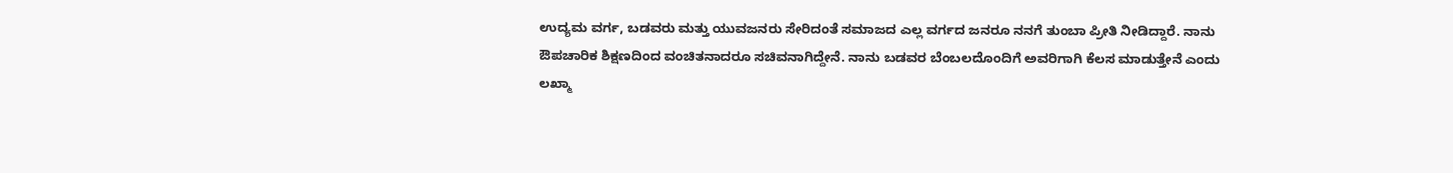ಉದ್ಯಮ ವರ್ಗ, ಬಡವರು ಮತ್ತು ಯುವಜನರು ಸೇರಿದಂತೆ ಸಮಾಜದ ಎಲ್ಲ ವರ್ಗದ ಜನರೂ ನನಗೆ ತುಂಬಾ ಪ್ರೀತಿ ನೀಡಿದ್ದಾರೆ. ನಾನು ಔಪಚಾರಿಕ ಶಿಕ್ಷಣದಿಂದ ವಂಚಿತನಾದರೂ ಸಚಿವನಾಗಿದ್ದೇನೆ. ನಾನು ಬಡವರ ಬೆಂಬಲದೊಂದಿಗೆ ಅವರಿಗಾಗಿ ಕೆಲಸ ಮಾಡುತ್ತೇನೆ ಎಂದು ಲಖ್ಮಾ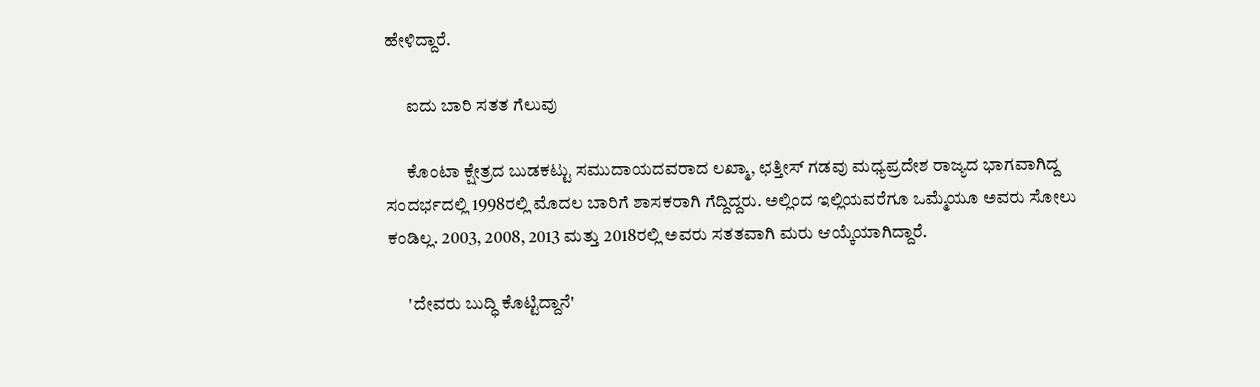ಹೇಳಿದ್ದಾರೆ.

      ಐದು ಬಾರಿ ಸತತ ಗೆಲುವು

      ಕೊಂಟಾ ಕ್ಷೇತ್ರದ ಬುಡಕಟ್ಟು ಸಮುದಾಯದವರಾದ ಲಖ್ಮಾ, ಛತ್ತೀಸ್ ಗಡವು ಮಧ್ಯಪ್ರದೇಶ ರಾಜ್ಯದ ಭಾಗವಾಗಿದ್ದ ಸಂದರ್ಭದಲ್ಲಿ 1998ರಲ್ಲಿ ಮೊದಲ ಬಾರಿಗೆ ಶಾಸಕರಾಗಿ ಗೆದ್ದಿದ್ದರು. ಅಲ್ಲಿಂದ ಇಲ್ಲಿಯವರೆಗೂ ಒಮ್ಮೆಯೂ ಅವರು ಸೋಲು ಕಂಡಿಲ್ಲ. 2003, 2008, 2013 ಮತ್ತು 2018ರಲ್ಲಿ ಅವರು ಸತತವಾಗಿ ಮರು ಆಯ್ಕೆಯಾಗಿದ್ದಾರೆ.

      'ದೇವರು ಬುದ್ಧಿ ಕೊಟ್ಟಿದ್ದಾನೆ'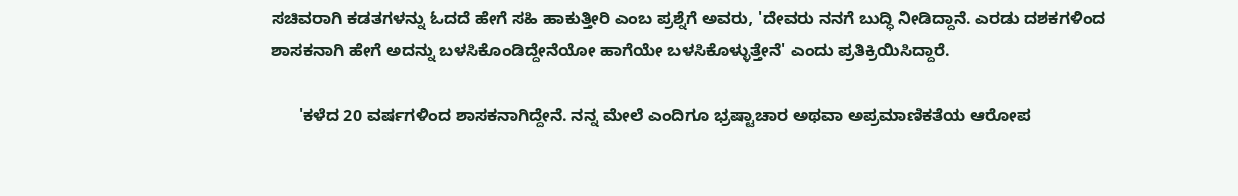ಸಚಿವರಾಗಿ ಕಡತಗಳನ್ನು ಓದದೆ ಹೇಗೆ ಸಹಿ ಹಾಕುತ್ತೀರಿ ಎಂಬ ಪ್ರಶ್ನೆಗೆ ಅವರು, 'ದೇವರು ನನಗೆ ಬುದ್ಧಿ ನೀಡಿದ್ದಾನೆ. ಎರಡು ದಶಕಗಳಿಂದ ಶಾಸಕನಾಗಿ ಹೇಗೆ ಅದನ್ನು ಬಳಸಿಕೊಂಡಿದ್ದೇನೆಯೋ ಹಾಗೆಯೇ ಬಳಸಿಕೊಳ್ಳುತ್ತೇನೆ' ಎಂದು ಪ್ರತಿಕ್ರಿಯಿಸಿದ್ದಾರೆ.

      'ಕಳೆದ 20 ವರ್ಷಗಳಿಂದ ಶಾಸಕನಾಗಿದ್ದೇನೆ. ನನ್ನ ಮೇಲೆ ಎಂದಿಗೂ ಭ್ರಷ್ಟಾಚಾರ ಅಥವಾ ಅಪ್ರಮಾಣಿಕತೆಯ ಆರೋಪ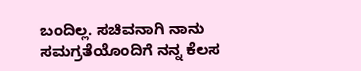ಬಂದಿಲ್ಲ. ಸಚಿವನಾಗಿ ನಾನು ಸಮಗ್ರತೆಯೊಂದಿಗೆ ನನ್ನ ಕೆಲಸ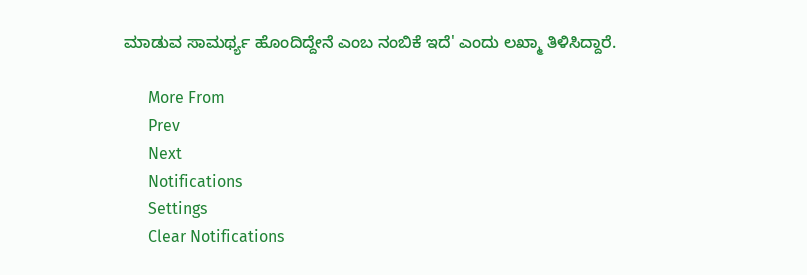ಮಾಡುವ ಸಾಮರ್ಥ್ಯ ಹೊಂದಿದ್ದೇನೆ ಎಂಬ ನಂಬಿಕೆ ಇದೆ' ಎಂದು ಲಖ್ಮಾ ತಿಳಿಸಿದ್ದಾರೆ.

      More From
      Prev
      Next
      Notifications
      Settings
      Clear Notifications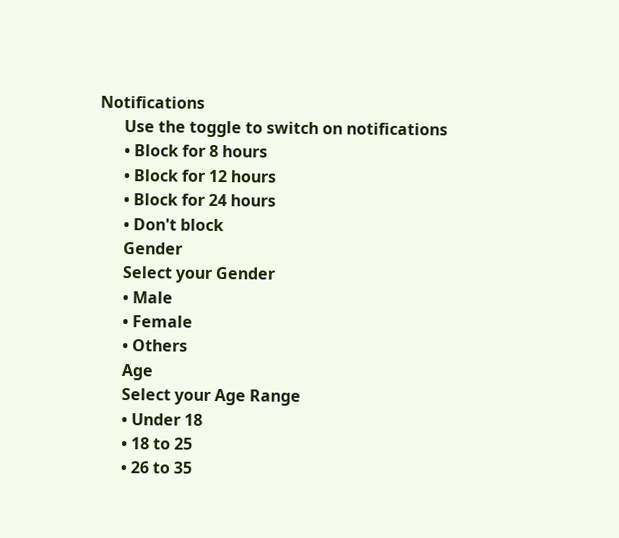Notifications
      Use the toggle to switch on notifications
      • Block for 8 hours
      • Block for 12 hours
      • Block for 24 hours
      • Don't block
      Gender
      Select your Gender
      • Male
      • Female
      • Others
      Age
      Select your Age Range
      • Under 18
      • 18 to 25
      • 26 to 35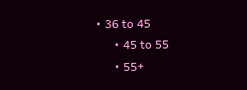• 36 to 45
      • 45 to 55
      • 55+